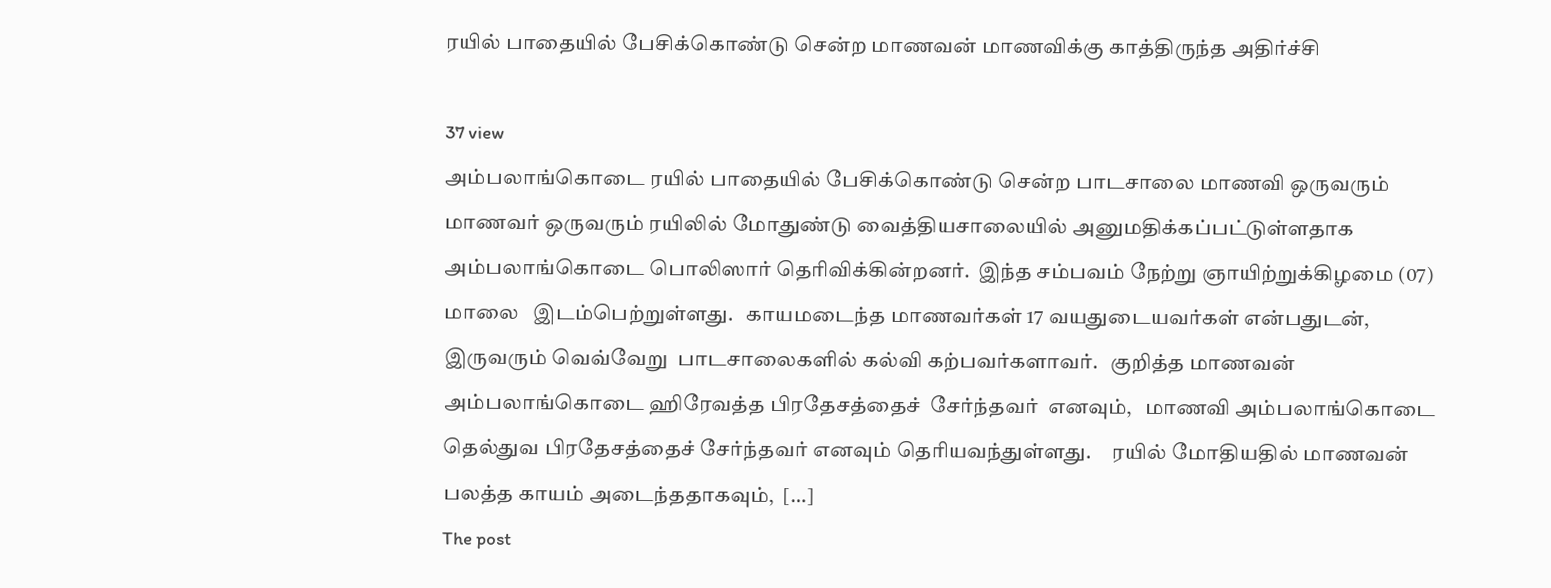ரயில் பாதையில் பேசிக்கொண்டு சென்ற மாணவன் மாணவிக்கு காத்திருந்த அதிர்ச்சி

37 view
அம்பலாங்கொடை ரயில் பாதையில் பேசிக்கொண்டு சென்ற பாடசாலை மாணவி ஒருவரும் மாணவர் ஒருவரும் ரயிலில் மோதுண்டு வைத்தியசாலையில் அனுமதிக்கப்பட்டுள்ளதாக அம்பலாங்கொடை பொலிஸார் தெரிவிக்கின்றனர்.  இந்த சம்பவம் நேற்று ஞாயிற்றுக்கிழமை (07) மாலை   இடம்பெற்றுள்ளது.   காயமடைந்த மாணவர்கள் 17 வயதுடையவர்கள் என்பதுடன், இருவரும் வெவ்வேறு  பாடசாலைகளில் கல்வி கற்பவர்களாவர்.   குறித்த மாணவன் அம்பலாங்கொடை ஹிரேவத்த பிரதேசத்தைச்  சேர்ந்தவர்  எனவும்,   மாணவி அம்பலாங்கொடை தெல்துவ பிரதேசத்தைச் சேர்ந்தவர் எனவும் தெரியவந்துள்ளது.     ரயில் மோதியதில் மாணவன் பலத்த காயம் அடைந்ததாகவும்,  […]
The post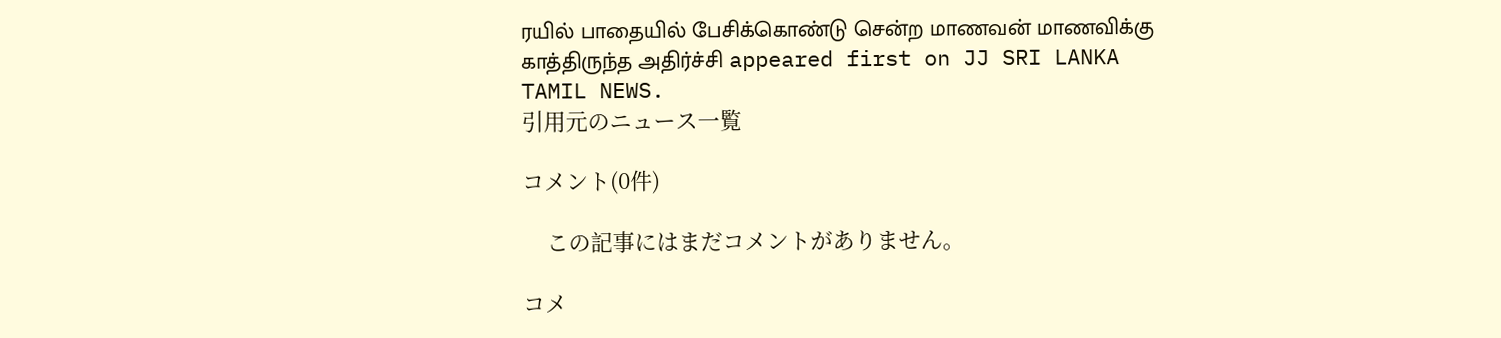ரயில் பாதையில் பேசிக்கொண்டு சென்ற மாணவன் மாணவிக்கு காத்திருந்த அதிர்ச்சி appeared first on JJ SRI LANKA TAMIL NEWS.
引用元のニュース一覧

コメント(0件)

    この記事にはまだコメントがありません。

コメ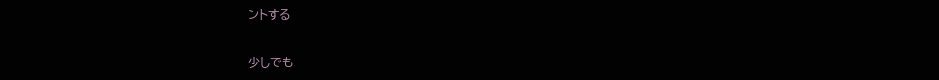ントする

少しでも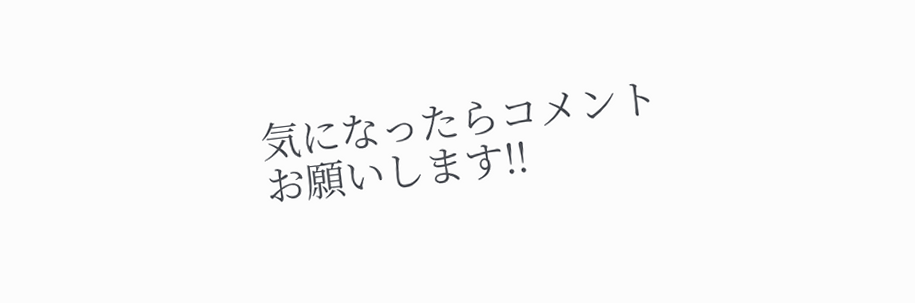気になったらコメントお願いします!!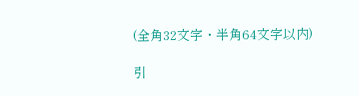(全角32文字・半角64文字以内)

引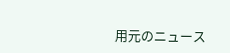用元のニュース